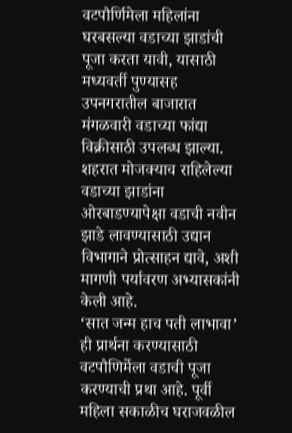वटपौर्णिमेला महिलांना घरबसल्या वडाच्या झाडांची पूजा करता यावी, यासाठी मध्यवर्ती पुण्यासह उपनगरातील बाजारात मंगळवारी वडाच्या फांद्या विक्रीसाठी उपलब्ध झाल्या. शहरात मोजक्याच राहिलेल्या वडाच्या झाडांना ओरबाडण्यापेक्षा वडाची नवीन झाडे लावण्यासाठी उद्यान विभागाने प्रोत्साहन द्यावे, अशी मागणी पर्यावरण अभ्यासकांनी केली आहे.
‘सात जन्म हाच पती लाभावा’ ही प्रार्थना करण्यासाठी वटपौणिर्मेला वडाची पूजा करण्याची प्रथा आहे. पूर्वी महिला सकाळीच घराजवळील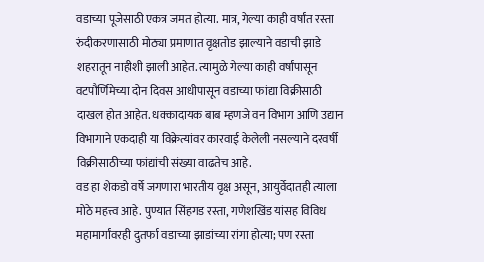वडाच्या पूजेसाठी एकत्र जमत होत्या. मात्र, गेल्या काही वर्षांत रस्ता रुंदीकरणासाठी मोठ्या प्रमाणात वृक्षतोड झाल्याने वडाची झाडे शहरातून नाहीशी झाली आहेत. त्यामुळे गेल्या काही वर्षांपासून वटपौर्णिमेच्या दोन दिवस आधीपासून वडाच्या फांद्या विक्रीसाठी दाखल होत आहेत. धक्कादायक बाब म्हणजे वन विभाग आणि उद्यान विभागाने एकदाही या विक्रेत्यांवर कारवाई केलेली नसल्याने दरवर्षी विक्रीसाठीच्या फांद्यांची संख्या वाढतेच आहे.
वड हा शेकडो वर्षे जगणारा भारतीय वृक्ष असून, आयुर्वेदातही त्याला मोठे महत्त्व आहे. पुण्यात सिंहगड रस्ता, गणेशखिंड यांसह विविध महामार्गांवरही दुतर्फा वडाच्या झाडांच्या रांगा होत्या; पण रस्ता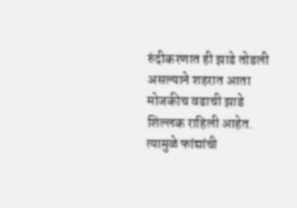रुंदीकरणात ही झाडे तोडली असल्याने शहरात आता मोजकीच वडाची झाडे शिल्लक राहिली आहेत. त्यामुळे फांद्यांची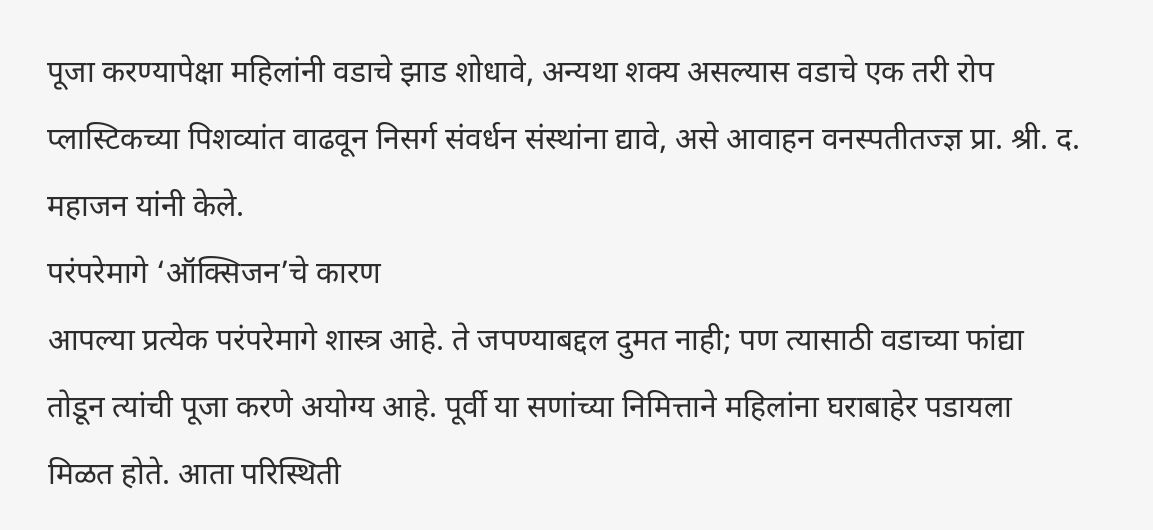पूजा करण्यापेक्षा महिलांनी वडाचे झाड शोधावे, अन्यथा शक्य असल्यास वडाचे एक तरी रोप प्लास्टिकच्या पिशव्यांत वाढवून निसर्ग संवर्धन संस्थांना द्यावे, असे आवाहन वनस्पतीतज्ज्ञ प्रा. श्री. द. महाजन यांनी केले.
परंपरेमागे ‘ऑक्सिजन’चे कारण
आपल्या प्रत्येक परंपरेमागे शास्त्र आहे. ते जपण्याबद्दल दुमत नाही; पण त्यासाठी वडाच्या फांद्या तोडून त्यांची पूजा करणे अयोग्य आहे. पूर्वी या सणांच्या निमित्ताने महिलांना घराबाहेर पडायला मिळत होते. आता परिस्थिती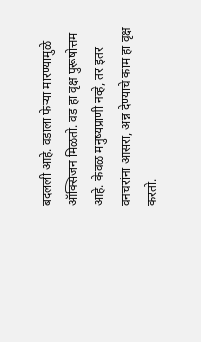बदलली आहे. वडाला फेऱ्या मारण्यामुळे ऑक्सिजन मिळतो. वड हा वृक्ष पुरूषोत्तम आहे. केवळ मनुष्यप्राणी नव्हे, तर इतर वनचरांना आसरा, अन्न देण्याचे काम हा वृक्ष करतो.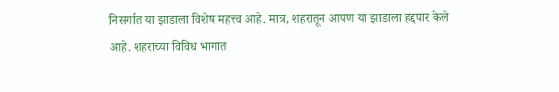निसर्गात या झाडाला विशेष महत्त्व आहे. मात्र, शहरातून आपण या झाडाला हद्दपार केले आहे. शहराच्या विविध भागात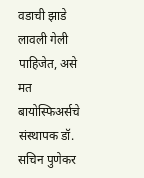वडाची झाडे लावली गेली पाहिजेत, असे मत बायोस्फिअर्सचे संस्थापक डॉ. सचिन पुणेकर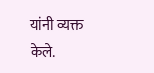यांनी व्यक्त केले.